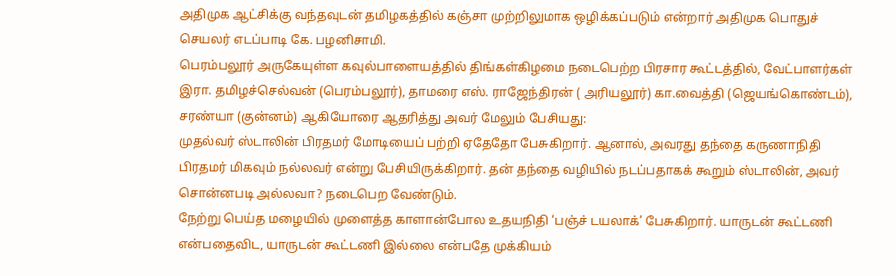அதிமுக ஆட்சிக்கு வந்தவுடன் தமிழகத்தில் கஞ்சா முற்றிலுமாக ஒழிக்கப்படும் என்றார் அதிமுக பொதுச் செயலர் எடப்பாடி கே. பழனிசாமி.
பெரம்பலூர் அருகேயுள்ள கவுல்பாளையத்தில் திங்கள்கிழமை நடைபெற்ற பிரசார கூட்டத்தில், வேட்பாளர்கள் இரா. தமிழச்செல்வன் (பெரம்பலூர்), தாமரை எஸ். ராஜேந்திரன் ( அரியலூர்) கா.வைத்தி (ஜெயங்கொண்டம்), சரண்யா (குன்னம்) ஆகியோரை ஆதரித்து அவர் மேலும் பேசியது:
முதல்வர் ஸ்டாலின் பிரதமர் மோடியைப் பற்றி ஏதேதோ பேசுகிறார். ஆனால், அவரது தந்தை கருணாநிதி பிரதமர் மிகவும் நல்லவர் என்று பேசியிருக்கிறார். தன் தந்தை வழியில் நடப்பதாகக் கூறும் ஸ்டாலின், அவர் சொன்னபடி அல்லவா? நடைபெற வேண்டும்.
நேற்று பெய்த மழையில் முளைத்த காளான்போல உதயநிதி ‘பஞ்ச் டயலாக்’ பேசுகிறார். யாருடன் கூட்டணி என்பதைவிட, யாருடன் கூட்டணி இல்லை என்பதே முக்கியம்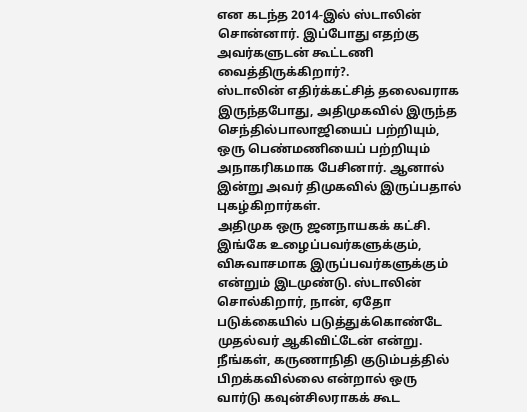என கடந்த 2014-இல் ஸ்டாலின் சொன்னார். இப்போது எதற்கு அவர்களுடன் கூட்டணி வைத்திருக்கிறார்?.
ஸ்டாலின் எதிர்க்கட்சித் தலைவராக இருந்தபோது, அதிமுகவில் இருந்த செந்தில்பாலாஜியைப் பற்றியும், ஒரு பெண்மணியைப் பற்றியும் அநாகரிகமாக பேசினார். ஆனால் இன்று அவர் திமுகவில் இருப்பதால் புகழ்கிறார்கள்.
அதிமுக ஒரு ஜனநாயகக் கட்சி. இங்கே உழைப்பவர்களுக்கும், விசுவாசமாக இருப்பவர்களுக்கும் என்றும் இடமுண்டு. ஸ்டாலின் சொல்கிறார், நான், ஏதோ படுக்கையில் படுத்துக்கொண்டே முதல்வர் ஆகிவிட்டேன் என்று. நீங்கள், கருணாநிதி குடும்பத்தில் பிறக்கவில்லை என்றால் ஒரு வார்டு கவுன்சிலராகக் கூட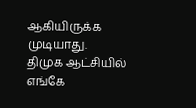ஆகியிருக்க முடியாது.
திமுக ஆட்சியில் எங்கே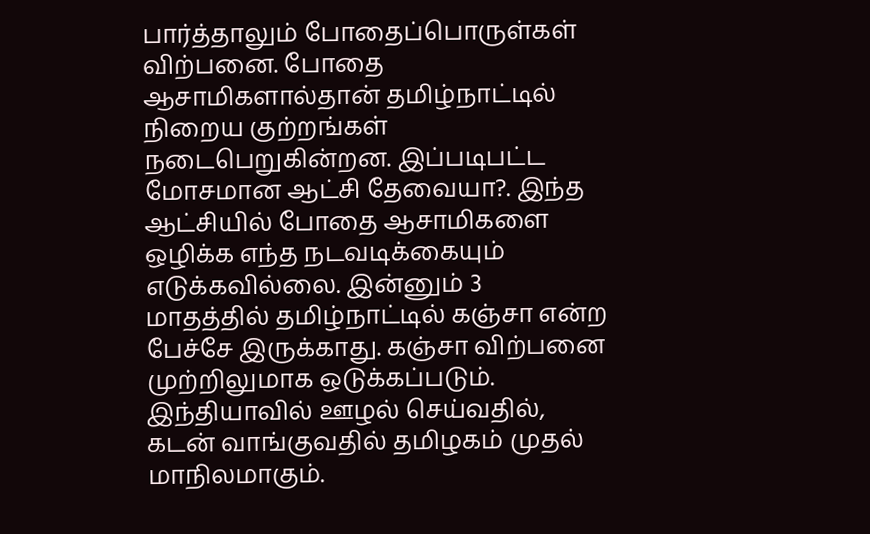பார்த்தாலும் போதைப்பொருள்கள் விற்பனை. போதை ஆசாமிகளால்தான் தமிழ்நாட்டில் நிறைய குற்றங்கள் நடைபெறுகின்றன. இப்படிபட்ட மோசமான ஆட்சி தேவையா?. இந்த ஆட்சியில் போதை ஆசாமிகளை ஒழிக்க எந்த நடவடிக்கையும் எடுக்கவில்லை. இன்னும் 3 மாதத்தில் தமிழ்நாட்டில் கஞ்சா என்ற பேச்சே இருக்காது. கஞ்சா விற்பனை முற்றிலுமாக ஒடுக்கப்படும். இந்தியாவில் ஊழல் செய்வதில், கடன் வாங்குவதில் தமிழகம் முதல் மாநிலமாகும்.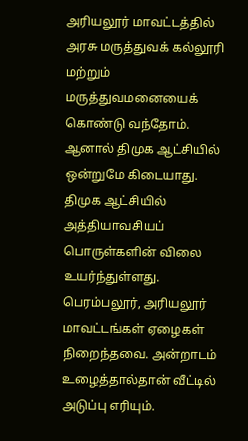அரியலூர் மாவட்டத்தில் அரசு மருத்துவக் கல்லூரி மற்றும் மருத்துவமனையைக் கொண்டு வந்தோம். ஆனால் திமுக ஆட்சியில் ஒன்றுமே கிடையாது. திமுக ஆட்சியில் அத்தியாவசியப் பொருள்களின் விலை உயர்ந்துள்ளது. பெரம்பலூர், அரியலூர் மாவட்டங்கள் ஏழைகள் நிறைந்தவை. அன்றாடம் உழைத்தால்தான் வீட்டில் அடுப்பு எரியும்.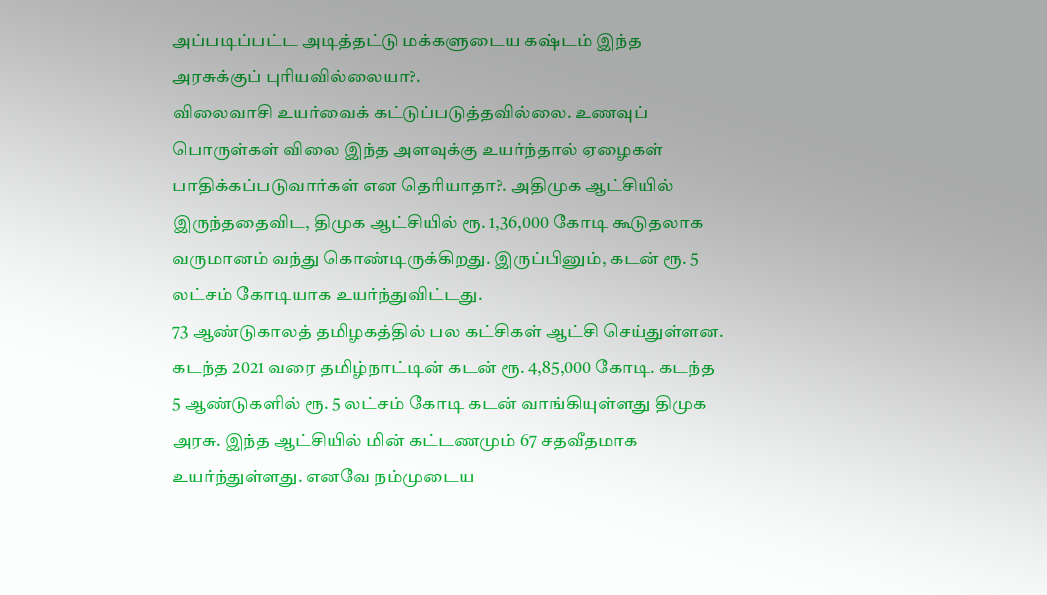அப்படிப்பட்ட அடித்தட்டு மக்களுடைய கஷ்டம் இந்த அரசுக்குப் புரியவில்லையா?.
விலைவாசி உயர்வைக் கட்டுப்படுத்தவில்லை. உணவுப் பொருள்கள் விலை இந்த அளவுக்கு உயர்ந்தால் ஏழைகள் பாதிக்கப்படுவார்கள் என தெரியாதா?. அதிமுக ஆட்சியில் இருந்ததைவிட, திமுக ஆட்சியில் ரூ. 1,36,000 கோடி கூடுதலாக வருமானம் வந்து கொண்டிருக்கிறது. இருப்பினும், கடன் ரூ. 5 லட்சம் கோடியாக உயர்ந்துவிட்டது.
73 ஆண்டுகாலத் தமிழகத்தில் பல கட்சிகள் ஆட்சி செய்துள்ளன. கடந்த 2021 வரை தமிழ்நாட்டின் கடன் ரூ. 4,85,000 கோடி. கடந்த 5 ஆண்டுகளில் ரூ. 5 லட்சம் கோடி கடன் வாங்கியுள்ளது திமுக அரசு. இந்த ஆட்சியில் மின் கட்டணமும் 67 சதவீதமாக உயர்ந்துள்ளது. எனவே நம்முடைய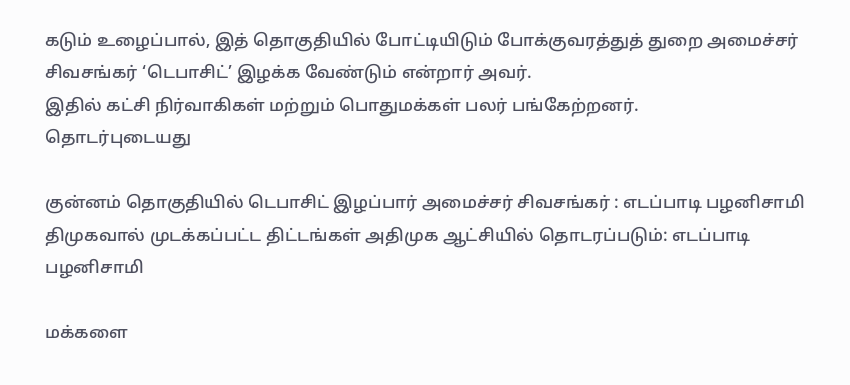கடும் உழைப்பால், இத் தொகுதியில் போட்டியிடும் போக்குவரத்துத் துறை அமைச்சர் சிவசங்கர் ‘டெபாசிட்’ இழக்க வேண்டும் என்றார் அவர்.
இதில் கட்சி நிர்வாகிகள் மற்றும் பொதுமக்கள் பலர் பங்கேற்றனர்.
தொடர்புடையது

குன்னம் தொகுதியில் டெபாசிட் இழப்பார் அமைச்சர் சிவசங்கர் : எடப்பாடி பழனிசாமி
திமுகவால் முடக்கப்பட்ட திட்டங்கள் அதிமுக ஆட்சியில் தொடரப்படும்: எடப்பாடி பழனிசாமி

மக்களை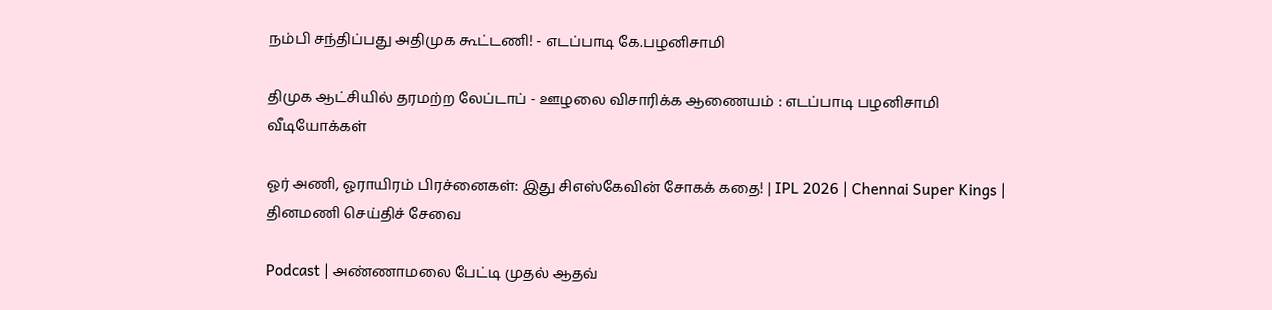நம்பி சந்திப்பது அதிமுக கூட்டணி! - எடப்பாடி கே.பழனிசாமி

திமுக ஆட்சியில் தரமற்ற லேப்டாப் - ஊழலை விசாரிக்க ஆணையம் : எடப்பாடி பழனிசாமி
வீடியோக்கள்

ஓர் அணி, ஓராயிரம் பிரச்னைகள்: இது சிஎஸ்கேவின் சோகக் கதை! | IPL 2026 | Chennai Super Kings |
தினமணி செய்திச் சேவை

Podcast | அண்ணாமலை பேட்டி முதல் ஆதவ்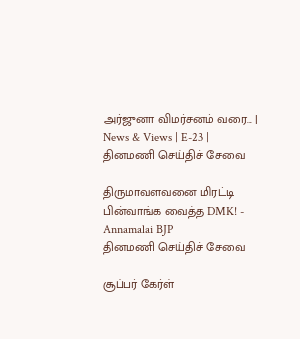அர்ஜுனா விமர்சனம் வரை... | News & Views | E-23 |
தினமணி செய்திச் சேவை

திருமாவளவனை மிரட்டி பின்வாங்க வைத்த DMK! - Annamalai BJP
தினமணி செய்திச் சேவை

சூப்பர் கேர்ள்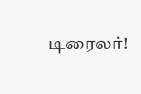டிரைலர்!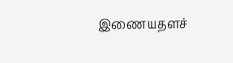இணையதளச்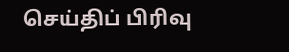செய்திப் பிரிவு